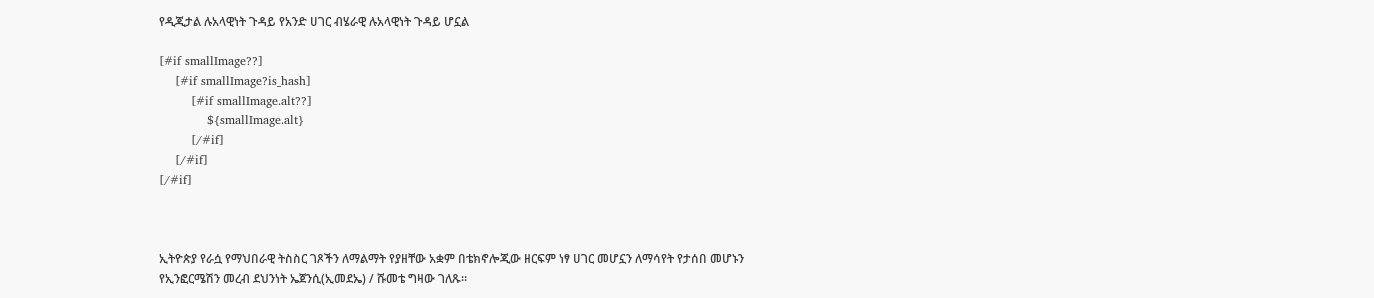የዲጂታል ሉአላዊነት ጉዳይ የአንድ ሀገር ብሄራዊ ሉአላዊነት ጉዳይ ሆኗል

[#if smallImage??]
    [#if smallImage?is_hash]
        [#if smallImage.alt??]
            ${smallImage.alt}
        [/#if]
    [/#if]
[/#if]



ኢትዮጵያ የራሷ የማህበራዊ ትስስር ገጾችን ለማልማት የያዘቸው አቋም በቴክኖሎጂው ዘርፍም ነፃ ሀገር መሆኗን ለማሳየት የታሰበ መሆኑን የኢንፎርሜሽን መረብ ደህንነት ኤጀንሲ(ኢመደኤ) / ሹመቴ ግዛው ገለጹ።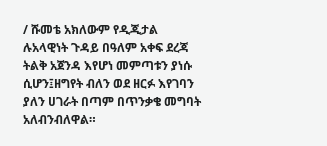/ ሹመቴ አክለውም የዲጂታል ሉአላዊነት ጉዳይ በዓለም አቀፍ ደረጃ ትልቅ አጀንዳ እየሆነ መምጣቱን ያነሱ ሲሆን፤ዘግየት ብለን ወደ ዘርፉ እየገባን ያለን ሀገራት በጣም በጥንቃቄ መግባት አለብንብለዋል።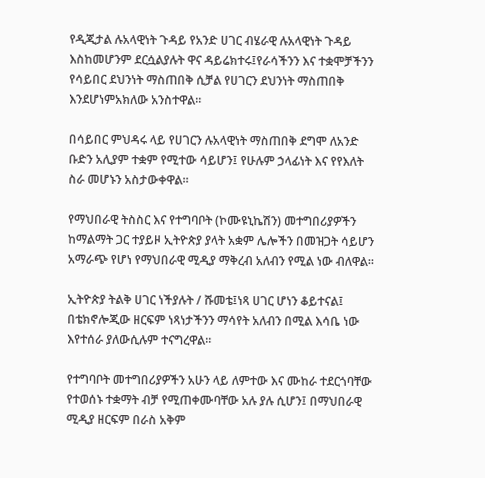የዲጂታል ሉአላዊነት ጉዳይ የአንድ ሀገር ብሄራዊ ሉአላዊነት ጉዳይ እስከመሆንም ደርሷልያሉት ዋና ዳይሬክተሩ፤የራሳችንን እና ተቋሞቻችንን የሳይበር ደህንነት ማስጠበቅ ሲቻል የሀገርን ደህንነት ማስጠበቅ እንደሆነምአክለው አንስተዋል።

በሳይበር ምህዳሩ ላይ የሀገርን ሉአላዊነት ማስጠበቅ ደግሞ ለአንድ ቡድን አሊያም ተቋም የሚተው ሳይሆን፤ የሁሉም ኃላፊነት እና የየእለት ስራ መሆኑን አስታውቀዋል።

የማህበራዊ ትስስር እና የተግባቦት (ኮሙዩኒኬሽን) መተግበሪያዎችን ከማልማት ጋር ተያይዞ ኢትዮጵያ ያላት አቋም ሌሎችን በመዝጋት ሳይሆን አማራጭ የሆነ የማህበራዊ ሚዲያ ማቅረብ አለብን የሚል ነው ብለዋል።

ኢትዮጵያ ትልቅ ሀገር ነችያሉት / ሹመቴ፤ነጻ ሀገር ሆነን ቆይተናል፤ በቴክኖሎጂው ዘርፍም ነጻነታችንን ማሳየት አለብን በሚል እሳቤ ነው እየተሰራ ያለውሲሉም ተናግረዋል።

የተግባቦት መተግበሪያዎችን አሁን ላይ ለምተው እና ሙከራ ተደርጎባቸው የተወሰኑ ተቋማት ብቻ የሚጠቀሙባቸው አሉ ያሉ ሲሆን፤ በማህበራዊ ሚዲያ ዘርፍም በራስ አቅም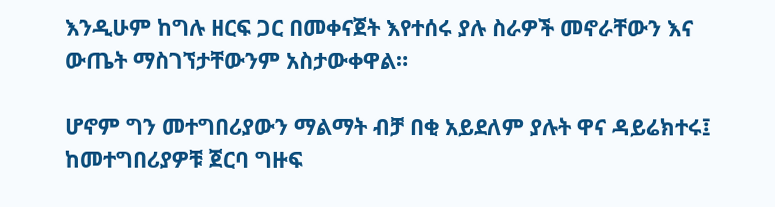እንዲሁም ከግሉ ዘርፍ ጋር በመቀናጀት እየተሰሩ ያሉ ስራዎች መኖራቸውን እና ውጤት ማስገኘታቸውንም አስታውቀዋል።

ሆኖም ግን መተግበሪያውን ማልማት ብቻ በቂ አይደለም ያሉት ዋና ዳይሬክተሩ፤ ከመተግበሪያዎቹ ጀርባ ግዙፍ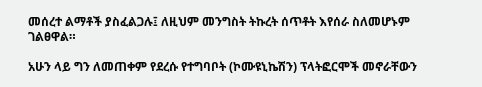መሰረተ ልማቶች ያስፈልጋሉ፤ ለዚህም መንግስት ትኩረት ሰጥቶት እየሰራ ስለመሆኑም ገልፀዋል።

አሁን ላይ ግን ለመጠቀም የደረሱ የተግባቦት (ኮሙዩኒኬሽን) ፕላትፎርሞች መኖራቸውን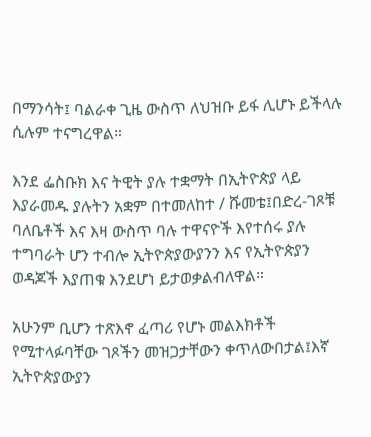በማንሳት፤ ባልራቀ ጊዜ ውስጥ ለህዝቡ ይፋ ሊሆኑ ይችላሉ ሲሉም ተናግረዋል።

እንደ ፌስቡክ እና ትዊት ያሉ ተቋማት በኢትዮጵያ ላይ እያራመዱ ያሉትን አቋም በተመለከተ / ሹመቴ፤በድረ-ገጾቹ ባለቤቶች እና እዛ ውስጥ ባሉ ተዋናዮች እየተሰሩ ያሉ ተግባራት ሆን ተብሎ ኢትዮጵያውያንን እና የኢትዮጵያን ወዳጆች እያጠቁ እንደሆነ ይታወቃልብለዋል።

አሁንም ቢሆን ተጽእኖ ፈጣሪ የሆኑ መልእክቶች የሚተላፉባቸው ገጾችን መዝጋታቸውን ቀጥለውበታል፤እኛ ኢትዮጵያውያን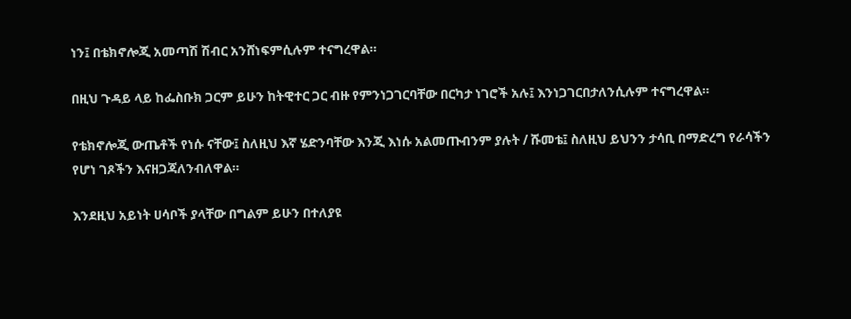ነን፤ በቴክኖሎጂ አመጣሽ ሽብር አንሸነፍምሲሉም ተናግረዋል።

በዚህ ጉዳይ ላይ ከፌስቡክ ጋርም ይሁን ከትዊተር ጋር ብዙ የምንነጋገርባቸው በርካታ ነገሮች አሉ፤ እንነጋገርበታለንሲሉም ተናግረዋል።

የቴክኖሎጂ ውጤቶች የነሱ ናቸው፤ ስለዚህ እኛ ሄድንባቸው እንጂ እነሱ አልመጡብንም ያሉት / ሹመቴ፤ ስለዚህ ይህንን ታሳቢ በማድረግ የራሳችን የሆነ ገጾችን እናዘጋጃለንብለዋል።

እንደዚህ አይነት ሀሳቦች ያላቸው በግልም ይሁን በተለያዩ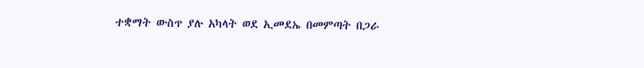ተቋማት ውስጥ ያሉ አካላት ወደ ኢመደኤ በመምጣት በጋራ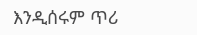እንዲሰሩም ጥሪ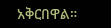አቅርበዋል።